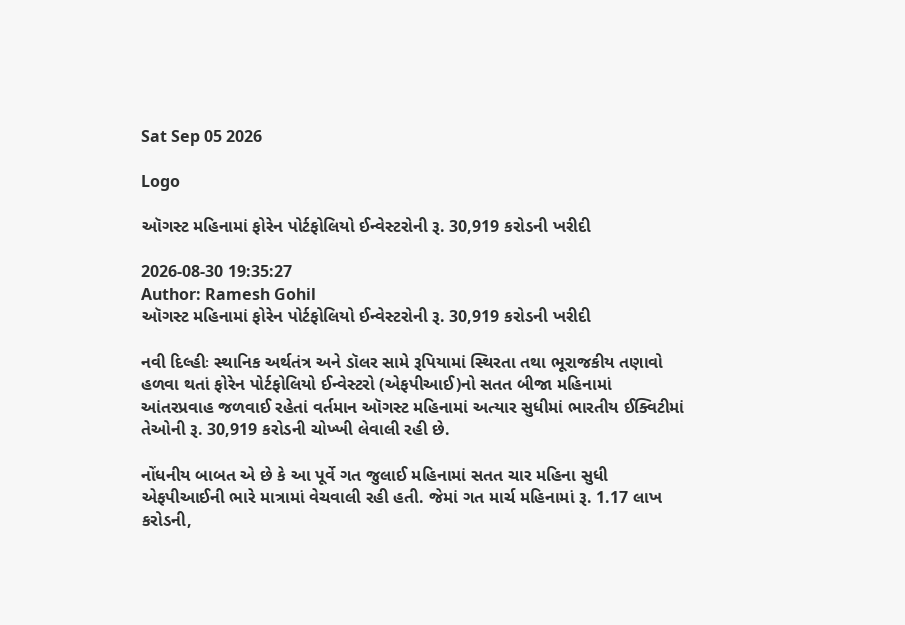Sat Sep 05 2026

Logo

ઑગસ્ટ મહિનામાં ફોરેન પોર્ટફોલિયો ઈન્વેસ્ટરોની રૂ. 30,919 કરોડની ખરીદી

2026-08-30 19:35:27
Author: Ramesh Gohil
ઑગસ્ટ મહિનામાં ફોરેન પોર્ટફોલિયો ઈન્વેસ્ટરોની રૂ. 30,919 કરોડની ખરીદી

નવી દિલ્હીઃ સ્થાનિક અર્થતંત્ર અને ડૉલર સામે રૂપિયામાં સ્થિરતા તથા ભૂરાજકીય તણાવો હળવા થતાં ફોરેન પોર્ટફોલિયો ઈન્વેસ્ટરો (એફપીઆઈ)નો સતત બીજા મહિનામાં આંતરપ્રવાહ જળવાઈ રહેતાં વર્તમાન ઑગસ્ટ મહિનામાં અત્યાર સુધીમાં ભારતીય ઈક્વિટીમાં તેઓની રૂ. 30,919 કરોડની ચોખ્ખી લેવાલી રહી છે.

નોંધનીય બાબત એ છે કે આ પૂર્વે ગત જુલાઈ મહિનામાં સતત ચાર મહિના સુધી એફપીઆઈની ભારે માત્રામાં વેચવાલી રહી હતી. જેમાં ગત માર્ચ મહિનામાં રૂ. 1.17 લાખ કરોડની,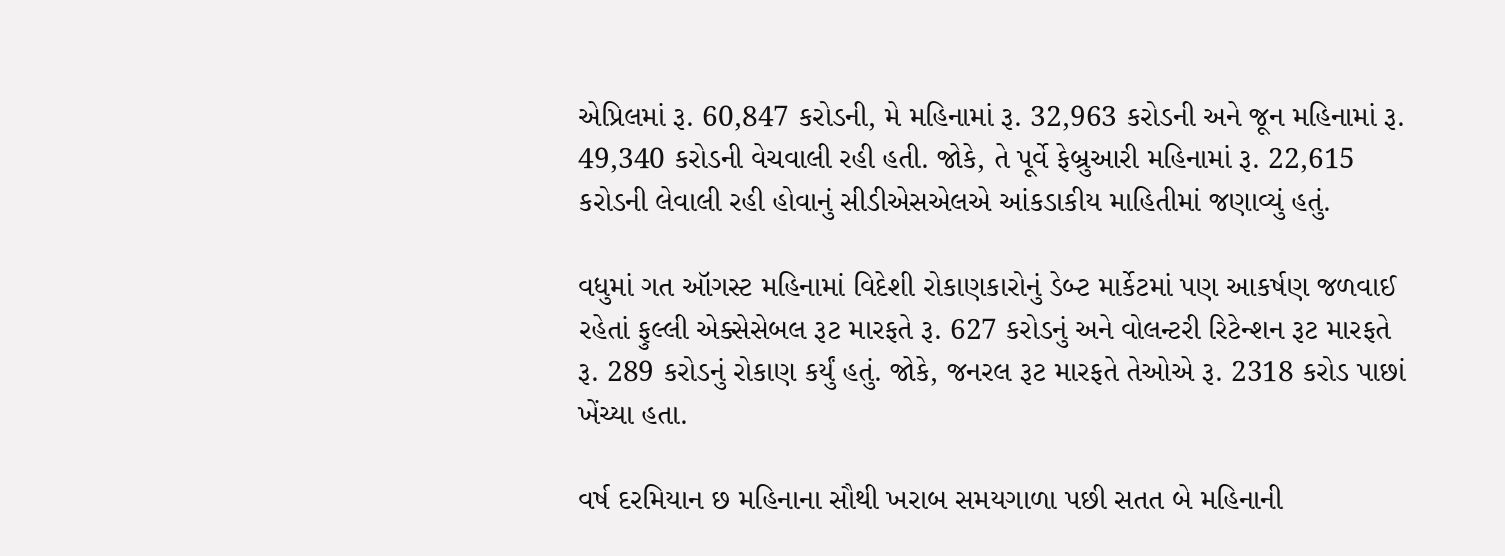એપ્રિલમાં રૂ. 60,847 કરોડની, મે મહિનામાં રૂ. 32,963 કરોડની અને જૂન મહિનામાં રૂ. 49,340 કરોડની વેચવાલી રહી હતી. જોકે, તે પૂર્વે ફેબ્રુઆરી મહિનામાં રૂ. 22,615 કરોડની લેવાલી રહી હોવાનું સીડીએસએલએ આંકડાકીય માહિતીમાં જણાવ્યું હતું.

વધુમાં ગત ઑગસ્ટ મહિનામાં વિદેશી રોકાણકારોનું ડેબ્ટ માર્કેટમાં પણ આકર્ષણ જળવાઈ રહેતાં ફુલ્લી એક્સેસેબલ રૂટ મારફતે રૂ. 627 કરોડનું અને વોલન્ટરી રિટેન્શન રૂટ મારફતે રૂ. 289 કરોડનું રોકાણ કર્યું હતું. જોકે, જનરલ રૂટ મારફતે તેઓએ રૂ. 2318 કરોડ પાછાં ખેંચ્યા હતા.

વર્ષ દરમિયાન છ મહિનાના સૌથી ખરાબ સમયગાળા પછી સતત બે મહિનાની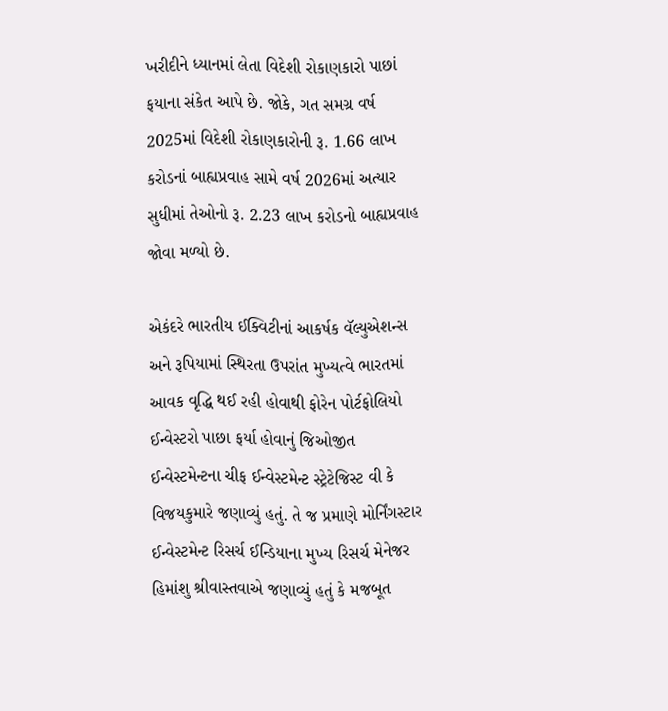ખરીદીને ધ્યાનમાં લેતા વિદેશી રોકાણકારો પાછાં ફયાના સંકેત આપે છે. જોકે, ગત સમગ્ર વર્ષ 2025માં વિદેશી રોકાણકારોની રૂ. 1.66 લાખ કરોડનાં બાહ્યપ્રવાહ સામે વર્ષ 2026માં અત્યાર સુધીમાં તેઓનો રૂ. 2.23 લાખ કરોડનો બાહ્યપ્રવાહ જોવા મળ્યો છે.

એકંદરે ભારતીય ઈક્વિટીનાં આકર્ષક વૅલ્યુએશન્સ અને રૂપિયામાં સ્થિરતા ઉપરાંત મુખ્યત્વે ભારતમાં આવક વૃદ્ધિ થઈ રહી હોવાથી ફોરેન પોર્ટફોલિયો ઈન્વેસ્ટરો પાછા ફર્યા હોવાનું જિઓજીત ઈન્વેસ્ટમેન્ટના ચીફ ઈન્વેસ્ટમેન્ટ સ્ટ્રેટેજિસ્ટ વી કે વિજયકુમારે જણાવ્યું હતું. તે જ પ્રમાણે મોર્નિંગસ્ટાર ઈન્વેસ્ટમેન્ટ રિસર્ચ ઈન્ડિયાના મુખ્ય રિસર્ચ મેનેજર હિમાંશુ શ્રીવાસ્તવાએ જણાવ્યું હતું કે મજબૂત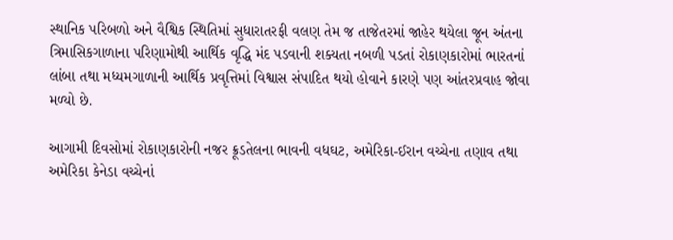સ્થાનિક પરિબળો અને વૈશ્વિક સ્થિતિમાં સુધારાતરફી વલણ તેમ જ તાજેતરમાં જાહેર થયેલા જૂન અંતના ત્રિમાસિકગાળાના પરિણામોથી આર્થિક વૃદ્ધિ મંદ પડવાની શક્યતા નબળી પડતાં રોકાણકારોમાં ભારતનાં લાંબા તથા મધ્યમગાળાની આર્થિક પ્રવૃત્તિમાં વિશ્વાસ સંપાદિત થયો હોવાને કારણે પણ આંતરપ્રવાહ જોવા મળ્યો છે.

આગામી દિવસોમાં રોકાણકારોની નજર ક્રૂડતેલના ભાવની વધઘટ, અમેરિકા-ઈરાન વચ્ચેના તણાવ તથા અમેરિકા કેનેડા વચ્ચેનાં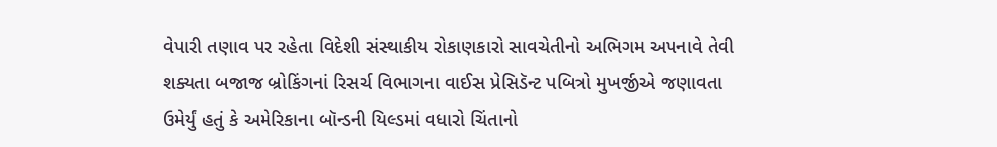વેપારી તણાવ પર રહેતા વિદેશી સંસ્થાકીય રોકાણકારો સાવચેતીનો અભિગમ અપનાવે તેવી શક્યતા બજાજ બ્રોકિંગનાં રિસર્ચ વિભાગના વાઈસ પ્રેસિડૅન્ટ પબિત્રો મુખર્જીએ જણાવતા ઉમેર્યું હતું કે અમેરિકાના બૉન્ડની યિલ્ડમાં વધારો ચિંતાનો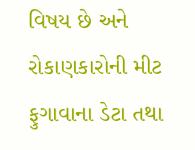વિષય છે અને રોકાણકારોની મીટ ફુગાવાના ડેટા તથા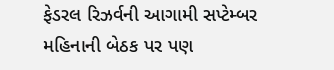ફેડરલ રિઝર્વની આગામી સપ્ટેમ્બર મહિનાની બેઠક પર પણ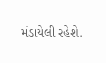મંડાયેલી રહેશે.